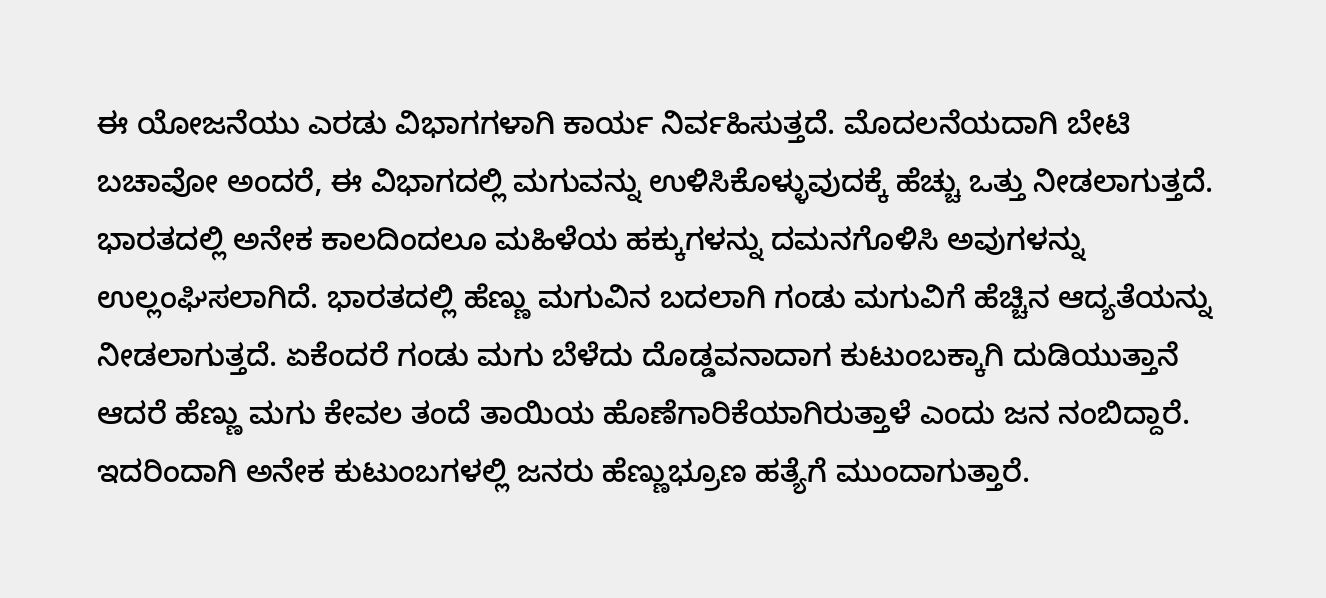ಈ ಯೋಜನೆಯು ಎರಡು ವಿಭಾಗಗಳಾಗಿ ಕಾರ್ಯ ನಿರ್ವಹಿಸುತ್ತದೆ. ಮೊದಲನೆಯದಾಗಿ ಬೇಟಿ ಬಚಾವೋ ಅಂದರೆ, ಈ ವಿಭಾಗದಲ್ಲಿ ಮಗುವನ್ನು ಉಳಿಸಿಕೊಳ್ಳುವುದಕ್ಕೆ ಹೆಚ್ಚು ಒತ್ತು ನೀಡಲಾಗುತ್ತದೆ.
ಭಾರತದಲ್ಲಿ ಅನೇಕ ಕಾಲದಿಂದಲೂ ಮಹಿಳೆಯ ಹಕ್ಕುಗಳನ್ನು ದಮನಗೊಳಿಸಿ ಅವುಗಳನ್ನು ಉಲ್ಲಂಘಿಸಲಾಗಿದೆ. ಭಾರತದಲ್ಲಿ ಹೆಣ್ಣು ಮಗುವಿನ ಬದಲಾಗಿ ಗಂಡು ಮಗುವಿಗೆ ಹೆಚ್ಚಿನ ಆದ್ಯತೆಯನ್ನು ನೀಡಲಾಗುತ್ತದೆ. ಏಕೆಂದರೆ ಗಂಡು ಮಗು ಬೆಳೆದು ದೊಡ್ಡವನಾದಾಗ ಕುಟುಂಬಕ್ಕಾಗಿ ದುಡಿಯುತ್ತಾನೆ ಆದರೆ ಹೆಣ್ಣು ಮಗು ಕೇವಲ ತಂದೆ ತಾಯಿಯ ಹೊಣೆಗಾರಿಕೆಯಾಗಿರುತ್ತಾಳೆ ಎಂದು ಜನ ನಂಬಿದ್ದಾರೆ. ಇದರಿಂದಾಗಿ ಅನೇಕ ಕುಟುಂಬಗಳಲ್ಲಿ ಜನರು ಹೆಣ್ಣುಭ್ರೂಣ ಹತ್ಯೆಗೆ ಮುಂದಾಗುತ್ತಾರೆ.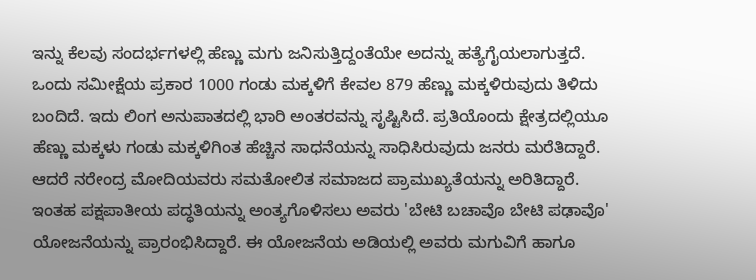ಇನ್ನು ಕೆಲವು ಸಂದರ್ಭಗಳಲ್ಲಿ ಹೆಣ್ಣು ಮಗು ಜನಿಸುತ್ತಿದ್ದಂತೆಯೇ ಅದನ್ನು ಹತ್ಯೆಗೈಯಲಾಗುತ್ತದೆ. ಒಂದು ಸಮೀಕ್ಷೆಯ ಪ್ರಕಾರ 1000 ಗಂಡು ಮಕ್ಕಳಿಗೆ ಕೇವಲ 879 ಹೆಣ್ಣು ಮಕ್ಕಳಿರುವುದು ತಿಳಿದು ಬಂದಿದೆ. ಇದು ಲಿಂಗ ಅನುಪಾತದಲ್ಲಿ ಭಾರಿ ಅಂತರವನ್ನು ಸೃಷ್ಟಿಸಿದೆ. ಪ್ರತಿಯೊಂದು ಕ್ಷೇತ್ರದಲ್ಲಿಯೂ ಹೆಣ್ಣು ಮಕ್ಕಳು ಗಂಡು ಮಕ್ಕಳಿಗಿಂತ ಹೆಚ್ಚಿನ ಸಾಧನೆಯನ್ನು ಸಾಧಿಸಿರುವುದು ಜನರು ಮರೆತಿದ್ದಾರೆ.
ಆದರೆ ನರೇಂದ್ರ ಮೋದಿಯವರು ಸಮತೋಲಿತ ಸಮಾಜದ ಪ್ರಾಮುಖ್ಯತೆಯನ್ನು ಅರಿತಿದ್ದಾರೆ. ಇಂತಹ ಪಕ್ಷಪಾತೀಯ ಪದ್ಧತಿಯನ್ನು ಅಂತ್ಯಗೊಳಿಸಲು ಅವರು 'ಬೇಟಿ ಬಚಾವೊ ಬೇಟಿ ಪಢಾವೊ' ಯೋಜನೆಯನ್ನು ಪ್ರಾರಂಭಿಸಿದ್ದಾರೆ. ಈ ಯೋಜನೆಯ ಅಡಿಯಲ್ಲಿ ಅವರು ಮಗುವಿಗೆ ಹಾಗೂ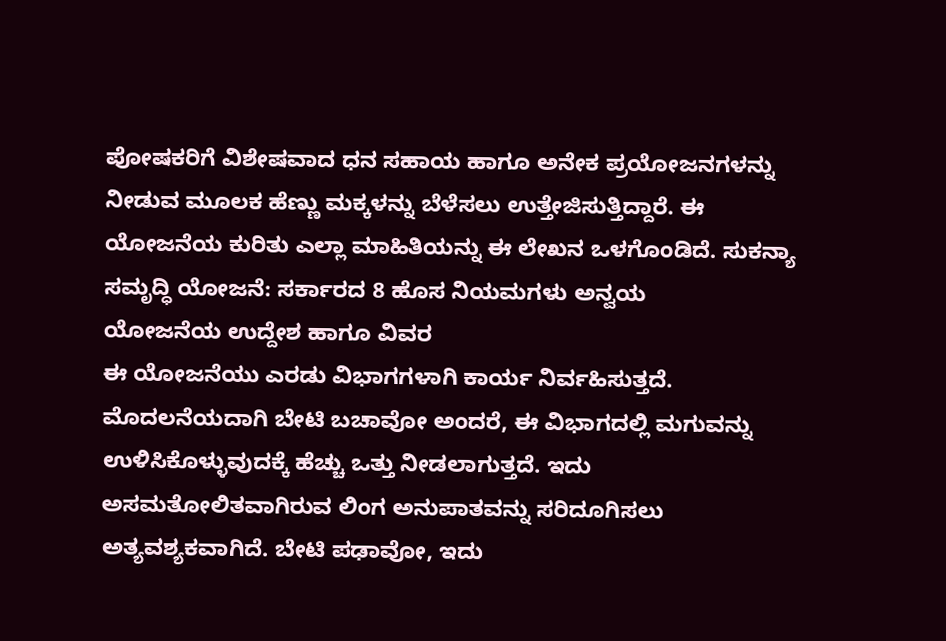ಪೋಷಕರಿಗೆ ವಿಶೇಷವಾದ ಧನ ಸಹಾಯ ಹಾಗೂ ಅನೇಕ ಪ್ರಯೋಜನಗಳನ್ನು ನೀಡುವ ಮೂಲಕ ಹೆಣ್ಣು ಮಕ್ಕಳನ್ನು ಬೆಳೆಸಲು ಉತ್ತೇಜಿಸುತ್ತಿದ್ದಾರೆ. ಈ ಯೋಜನೆಯ ಕುರಿತು ಎಲ್ಲಾ ಮಾಹಿತಿಯನ್ನು ಈ ಲೇಖನ ಒಳಗೊಂಡಿದೆ. ಸುಕನ್ಯಾ ಸಮೃದ್ಧಿ ಯೋಜನೆ: ಸರ್ಕಾರದ 8 ಹೊಸ ನಿಯಮಗಳು ಅನ್ವಯ
ಯೋಜನೆಯ ಉದ್ದೇಶ ಹಾಗೂ ವಿವರ
ಈ ಯೋಜನೆಯು ಎರಡು ವಿಭಾಗಗಳಾಗಿ ಕಾರ್ಯ ನಿರ್ವಹಿಸುತ್ತದೆ. ಮೊದಲನೆಯದಾಗಿ ಬೇಟಿ ಬಚಾವೋ ಅಂದರೆ, ಈ ವಿಭಾಗದಲ್ಲಿ ಮಗುವನ್ನು ಉಳಿಸಿಕೊಳ್ಳುವುದಕ್ಕೆ ಹೆಚ್ಚು ಒತ್ತು ನೀಡಲಾಗುತ್ತದೆ. ಇದು ಅಸಮತೋಲಿತವಾಗಿರುವ ಲಿಂಗ ಅನುಪಾತವನ್ನು ಸರಿದೂಗಿಸಲು ಅತ್ಯವಶ್ಯಕವಾಗಿದೆ. ಬೇಟಿ ಪಢಾವೋ, ಇದು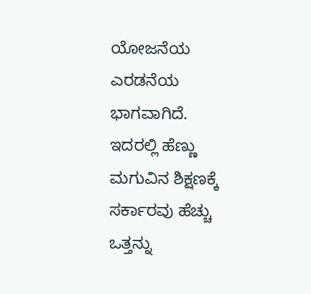ಯೋಜನೆಯ ಎರಡನೆಯ ಭಾಗವಾಗಿದೆ. ಇದರಲ್ಲಿ ಹೆಣ್ಣು ಮಗುವಿನ ಶಿಕ್ಷಣಕ್ಕೆ ಸರ್ಕಾರವು ಹೆಚ್ಚು ಒತ್ತನ್ನು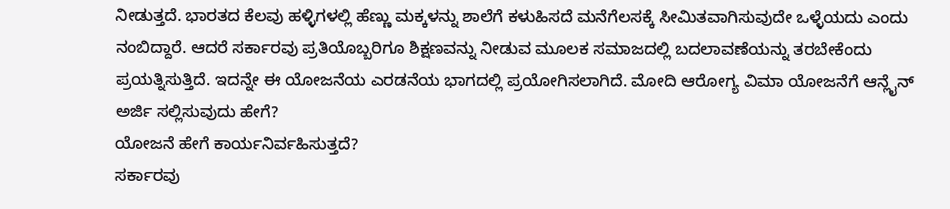ನೀಡುತ್ತದೆ. ಭಾರತದ ಕೆಲವು ಹಳ್ಳಿಗಳಲ್ಲಿ ಹೆಣ್ಣು ಮಕ್ಕಳನ್ನು ಶಾಲೆಗೆ ಕಳುಹಿಸದೆ ಮನೆಗೆಲಸಕ್ಕೆ ಸೀಮಿತವಾಗಿಸುವುದೇ ಒಳ್ಳೆಯದು ಎಂದು ನಂಬಿದ್ದಾರೆ. ಆದರೆ ಸರ್ಕಾರವು ಪ್ರತಿಯೊಬ್ಬರಿಗೂ ಶಿಕ್ಷಣವನ್ನು ನೀಡುವ ಮೂಲಕ ಸಮಾಜದಲ್ಲಿ ಬದಲಾವಣೆಯನ್ನು ತರಬೇಕೆಂದು ಪ್ರಯತ್ನಿಸುತ್ತಿದೆ. ಇದನ್ನೇ ಈ ಯೋಜನೆಯ ಎರಡನೆಯ ಭಾಗದಲ್ಲಿ ಪ್ರಯೋಗಿಸಲಾಗಿದೆ. ಮೋದಿ ಆರೋಗ್ಯ ವಿಮಾ ಯೋಜನೆಗೆ ಆನ್ಲೈನ್ ಅರ್ಜಿ ಸಲ್ಲಿಸುವುದು ಹೇಗೆ?
ಯೋಜನೆ ಹೇಗೆ ಕಾರ್ಯನಿರ್ವಹಿಸುತ್ತದೆ?
ಸರ್ಕಾರವು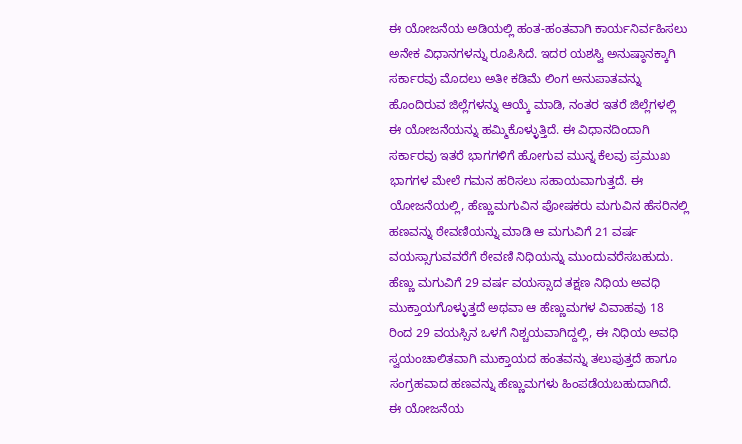ಈ ಯೋಜನೆಯ ಅಡಿಯಲ್ಲಿ ಹಂತ-ಹಂತವಾಗಿ ಕಾರ್ಯನಿರ್ವಹಿಸಲು ಅನೇಕ ವಿಧಾನಗಳನ್ನು ರೂಪಿಸಿದೆ. ಇದರ ಯಶಸ್ವಿ ಅನುಷ್ಠಾನಕ್ಕಾಗಿ ಸರ್ಕಾರವು ಮೊದಲು ಅತೀ ಕಡಿಮೆ ಲಿಂಗ ಅನುಪಾತವನ್ನು ಹೊಂದಿರುವ ಜಿಲ್ಲೆಗಳನ್ನು ಆಯ್ಕೆ ಮಾಡಿ, ನಂತರ ಇತರೆ ಜಿಲ್ಲೆಗಳಲ್ಲಿ ಈ ಯೋಜನೆಯನ್ನು ಹಮ್ಮಿಕೊಳ್ಳುತ್ತಿದೆ. ಈ ವಿಧಾನದಿಂದಾಗಿ ಸರ್ಕಾರವು ಇತರೆ ಭಾಗಗಳಿಗೆ ಹೋಗುವ ಮುನ್ನ ಕೆಲವು ಪ್ರಮುಖ ಭಾಗಗಳ ಮೇಲೆ ಗಮನ ಹರಿಸಲು ಸಹಾಯವಾಗುತ್ತದೆ. ಈ ಯೋಜನೆಯಲ್ಲಿ, ಹೆಣ್ಣುಮಗುವಿನ ಪೋಷಕರು ಮಗುವಿನ ಹೆಸರಿನಲ್ಲಿ ಹಣವನ್ನು ಠೇವಣಿಯನ್ನು ಮಾಡಿ ಆ ಮಗುವಿಗೆ 21 ವರ್ಷ ವಯಸ್ಸಾಗುವವರೆಗೆ ಠೇವಣಿ ನಿಧಿಯನ್ನು ಮುಂದುವರೆಸಬಹುದು. ಹೆಣ್ಣು ಮಗುವಿಗೆ 29 ವರ್ಷ ವಯಸ್ಸಾದ ತಕ್ಷಣ ನಿಧಿಯ ಅವಧಿ ಮುಕ್ತಾಯಗೊಳ್ಳುತ್ತದೆ ಅಥವಾ ಆ ಹೆಣ್ಣುಮಗಳ ವಿವಾಹವು 18 ರಿಂದ 29 ವಯಸ್ಸಿನ ಒಳಗೆ ನಿಶ್ಚಯವಾಗಿದ್ದಲ್ಲಿ, ಈ ನಿಧಿಯ ಅವಧಿ ಸ್ವಯಂಚಾಲಿತವಾಗಿ ಮುಕ್ತಾಯದ ಹಂತವನ್ನು ತಲುಪುತ್ತದೆ ಹಾಗೂ ಸಂಗ್ರಹವಾದ ಹಣವನ್ನು ಹೆಣ್ಣುಮಗಳು ಹಿಂಪಡೆಯಬಹುದಾಗಿದೆ.
ಈ ಯೋಜನೆಯ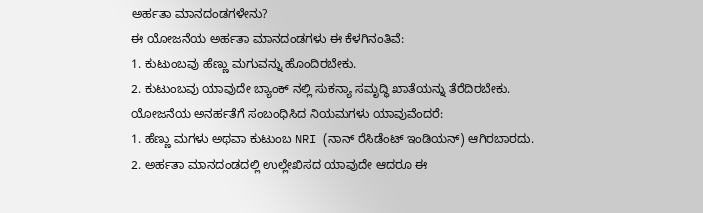ಅರ್ಹತಾ ಮಾನದಂಡಗಳೇನು?
ಈ ಯೋಜನೆಯ ಅರ್ಹತಾ ಮಾನದಂಡಗಳು ಈ ಕೆಳಗಿನಂತಿವೆ:
1. ಕುಟುಂಬವು ಹೆಣ್ಣು ಮಗುವನ್ನು ಹೊಂದಿರಬೇಕು.
2. ಕುಟುಂಬವು ಯಾವುದೇ ಬ್ಯಾಂಕ್ ನಲ್ಲಿ ಸುಕನ್ಯಾ ಸಮೃದ್ಧಿ ಖಾತೆಯನ್ನು ತೆರೆದಿರಬೇಕು.
ಯೋಜನೆಯ ಅನರ್ಹತೆಗೆ ಸಂಬಂಧಿಸಿದ ನಿಯಮಗಳು ಯಾವುವೆಂದರೆ:
1. ಹೆಣ್ಣು ಮಗಳು ಅಥವಾ ಕುಟುಂಬ NRI (ನಾನ್ ರೆಸಿಡೆಂಟ್ ಇಂಡಿಯನ್) ಆಗಿರಬಾರದು.
2. ಅರ್ಹತಾ ಮಾನದಂಡದಲ್ಲಿ ಉಲ್ಲೇಖಿಸದ ಯಾವುದೇ ಆದರೂ ಈ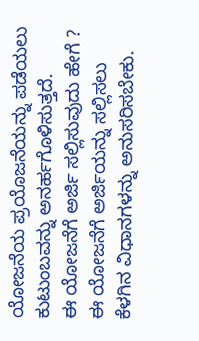ಯೋಜನೆಯ ಪ್ರಯೊಜನೆಯನ್ನು ಪಡೆಯಲು ಕುಟುಂಬವನ್ನು ಅನರ್ಹಗೊಳಿಸುತ್ತದೆ.
ಈ ಯೋಜನೆಗೆ ಅರ್ಜಿ ಸಲ್ಲಿಸುವುದು ಹೇಗೆ ?
ಈ ಯೋಜನೆಗೆ ಅರ್ಜಿಯನ್ನು ಸಲ್ಲಿಸಲು ಕೆಳಗಿನ ವಿಧಾನಗಳನ್ನು ಅನುಸರಿಸಬೇಕು.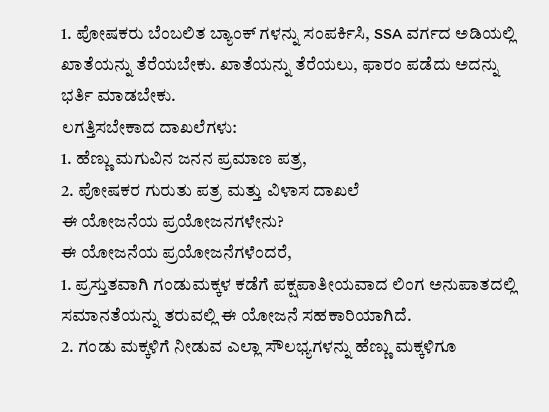1. ಪೋಷಕರು ಬೆಂಬಲಿತ ಬ್ಯಾಂಕ್ ಗಳನ್ನು ಸಂಪರ್ಕಿಸಿ, SSA ವರ್ಗದ ಅಡಿಯಲ್ಲಿ ಖಾತೆಯನ್ನು ತೆರೆಯಬೇಕು. ಖಾತೆಯನ್ನು ತೆರೆಯಲು, ಫಾರಂ ಪಡೆದು ಅದನ್ನು ಭರ್ತಿ ಮಾಡಬೇಕು.
ಲಗತ್ತಿಸಬೇಕಾದ ದಾಖಲೆಗಳು:
1. ಹೆಣ್ಣು ಮಗುವಿನ ಜನನ ಪ್ರಮಾಣ ಪತ್ರ,
2. ಪೋಷಕರ ಗುರುತು ಪತ್ರ ಮತ್ತು ವಿಳಾಸ ದಾಖಲೆ
ಈ ಯೋಜನೆಯ ಪ್ರಯೋಜನಗಳೇನು?
ಈ ಯೋಜನೆಯ ಪ್ರಯೋಜನೆಗಳೆಂದರೆ,
1. ಪ್ರಸ್ತುತವಾಗಿ ಗಂಡುಮಕ್ಕಳ ಕಡೆಗೆ ಪಕ್ಷಪಾತೀಯವಾದ ಲಿಂಗ ಅನುಪಾತದಲ್ಲಿ ಸಮಾನತೆಯನ್ನು ತರುವಲ್ಲಿ ಈ ಯೋಜನೆ ಸಹಕಾರಿಯಾಗಿದೆ.
2. ಗಂಡು ಮಕ್ಕಳಿಗೆ ನೀಡುವ ಎಲ್ಲಾ ಸೌಲಭ್ಯಗಳನ್ನು ಹೆಣ್ಣು ಮಕ್ಕಳಿಗೂ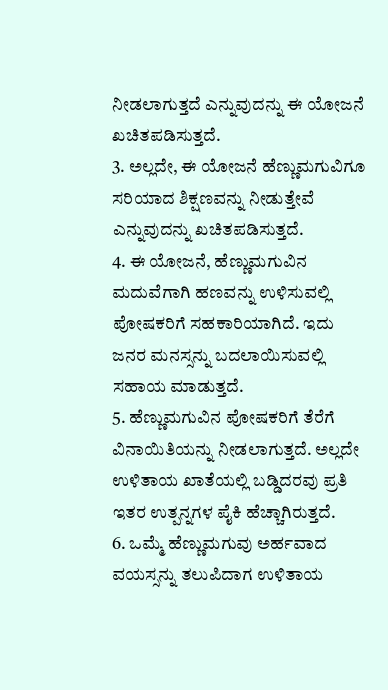ನೀಡಲಾಗುತ್ತದೆ ಎನ್ನುವುದನ್ನು ಈ ಯೋಜನೆ ಖಚಿತಪಡಿಸುತ್ತದೆ.
3. ಅಲ್ಲದೇ, ಈ ಯೋಜನೆ ಹೆಣ್ಣುಮಗುವಿಗೂ ಸರಿಯಾದ ಶಿಕ್ಷಣವನ್ನು ನೀಡುತ್ತೇವೆ ಎನ್ನುವುದನ್ನು ಖಚಿತಪಡಿಸುತ್ತದೆ.
4. ಈ ಯೋಜನೆ, ಹೆಣ್ಣುಮಗುವಿನ ಮದುವೆಗಾಗಿ ಹಣವನ್ನು ಉಳಿಸುವಲ್ಲಿ ಪೋಷಕರಿಗೆ ಸಹಕಾರಿಯಾಗಿದೆ. ಇದು ಜನರ ಮನಸ್ಸನ್ನು ಬದಲಾಯಿಸುವಲ್ಲಿ ಸಹಾಯ ಮಾಡುತ್ತದೆ.
5. ಹೆಣ್ಣುಮಗುವಿನ ಪೋಷಕರಿಗೆ ತೆರೆಗೆ ವಿನಾಯಿತಿಯನ್ನು ನೀಡಲಾಗುತ್ತದೆ. ಅಲ್ಲದೇ ಉಳಿತಾಯ ಖಾತೆಯಲ್ಲಿ ಬಡ್ಡಿದರವು ಪ್ರತಿ ಇತರ ಉತ್ಪನ್ನಗಳ ಪೈಕಿ ಹೆಚ್ಚಾಗಿರುತ್ತದೆ.
6. ಒಮ್ಮೆ ಹೆಣ್ಣುಮಗುವು ಅರ್ಹವಾದ ವಯಸ್ಸನ್ನು ತಲುಪಿದಾಗ ಉಳಿತಾಯ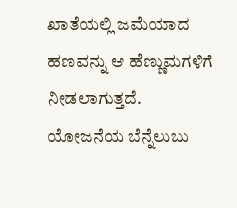ಖಾತೆಯಲ್ಲಿ ಜಮೆಯಾದ ಹಣವನ್ನು ಆ ಹೆಣ್ಣುಮಗಳಿಗೆ ನೀಡಲಾಗುತ್ತದೆ.
ಯೋಜನೆಯ ಬೆನ್ನೆಲುಬು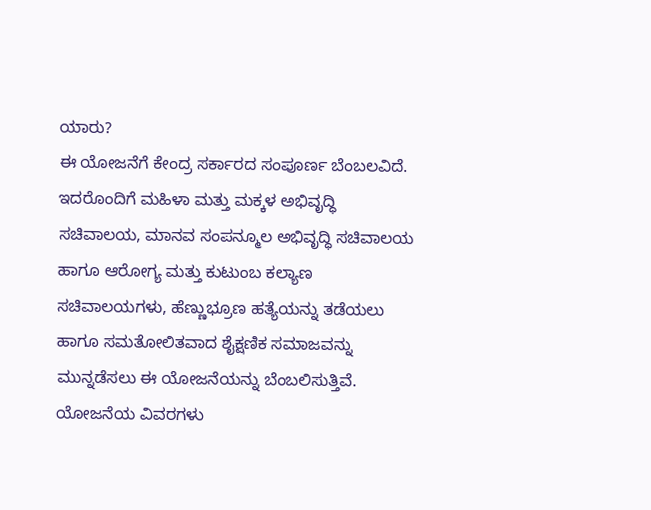ಯಾರು?
ಈ ಯೋಜನೆಗೆ ಕೇಂದ್ರ ಸರ್ಕಾರದ ಸಂಪೂರ್ಣ ಬೆಂಬಲವಿದೆ. ಇದರೊಂದಿಗೆ ಮಹಿಳಾ ಮತ್ತು ಮಕ್ಕಳ ಅಭಿವೃದ್ಧಿ ಸಚಿವಾಲಯ, ಮಾನವ ಸಂಪನ್ಮೂಲ ಅಭಿವೃದ್ಧಿ ಸಚಿವಾಲಯ ಹಾಗೂ ಆರೋಗ್ಯ ಮತ್ತು ಕುಟುಂಬ ಕಲ್ಯಾಣ ಸಚಿವಾಲಯಗಳು, ಹೆಣ್ಣುಭ್ರೂಣ ಹತ್ಯೆಯನ್ನು ತಡೆಯಲು ಹಾಗೂ ಸಮತೋಲಿತವಾದ ಶೈಕ್ಷಣಿಕ ಸಮಾಜವನ್ನು ಮುನ್ನಡೆಸಲು ಈ ಯೋಜನೆಯನ್ನು ಬೆಂಬಲಿಸುತ್ತಿವೆ.
ಯೋಜನೆಯ ವಿವರಗಳು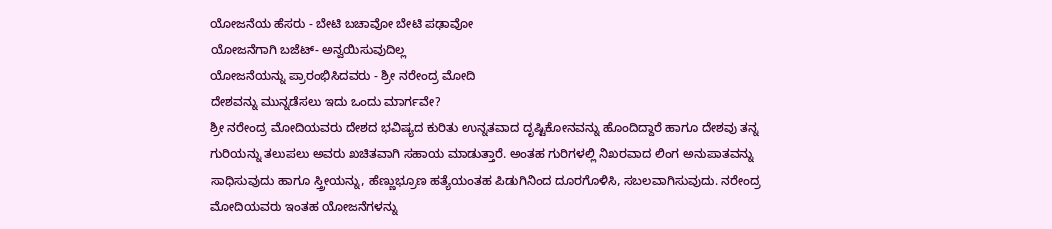ಯೋಜನೆಯ ಹೆಸರು - ಬೇಟಿ ಬಚಾವೋ ಬೇಟಿ ಪಢಾವೋ
ಯೋಜನೆಗಾಗಿ ಬಜೆಟ್- ಅನ್ವಯಿಸುವುದಿಲ್ಲ
ಯೋಜನೆಯನ್ನು ಪ್ರಾರಂಭಿಸಿದವರು - ಶ್ರೀ ನರೇಂದ್ರ ಮೋದಿ
ದೇಶವನ್ನು ಮುನ್ನಡೆಸಲು ಇದು ಒಂದು ಮಾರ್ಗವೇ?
ಶ್ರೀ ನರೇಂದ್ರ ಮೋದಿಯವರು ದೇಶದ ಭವಿಷ್ಯದ ಕುರಿತು ಉನ್ನತವಾದ ದೃಷ್ಟಿಕೋನವನ್ನು ಹೊಂದಿದ್ದಾರೆ ಹಾಗೂ ದೇಶವು ತನ್ನ ಗುರಿಯನ್ನು ತಲುಪಲು ಅವರು ಖಚಿತವಾಗಿ ಸಹಾಯ ಮಾಡುತ್ತಾರೆ. ಅಂತಹ ಗುರಿಗಳಲ್ಲಿ ನಿಖರವಾದ ಲಿಂಗ ಅನುಪಾತವನ್ನು ಸಾಧಿಸುವುದು ಹಾಗೂ ಸ್ತ್ರೀಯನ್ನು, ಹೆಣ್ಣುಭ್ರೂಣ ಹತ್ಯೆಯಂತಹ ಪಿಡುಗಿನಿಂದ ದೂರಗೊಳಿಸಿ, ಸಬಲವಾಗಿಸುವುದು. ನರೇಂದ್ರ ಮೋದಿಯವರು ಇಂತಹ ಯೋಜನೆಗಳನ್ನು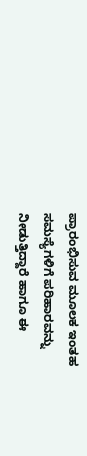ಪ್ರಾರಂಭಿಸುವ ಮೂಲಕ ಇಂತಹ ಸಮಸ್ಯೆಗಳಿಗೆ ಪರಿಹಾರವನ್ನು ನೀಡುತ್ತಿದ್ದಾರೆ ಹಾಗೂ ಈ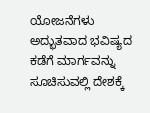ಯೋಜನೆಗಳು ಅದ್ಭುತವಾದ ಭವಿಷ್ಯದ ಕಡೆಗೆ ಮಾರ್ಗವನ್ನು ಸೂಚಿಸುವಲ್ಲಿ ದೇಶಕ್ಕೆ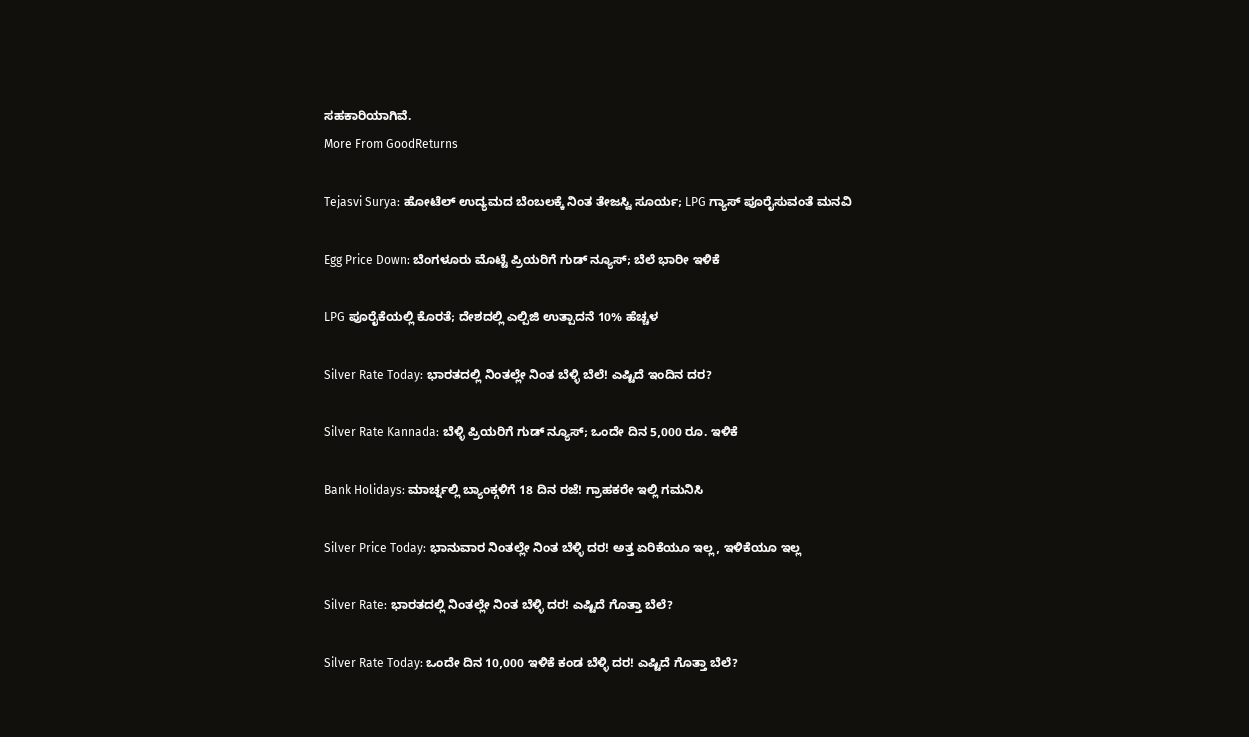ಸಹಕಾರಿಯಾಗಿವೆ.
More From GoodReturns

Tejasvi Surya: ಹೋಟೆಲ್ ಉದ್ಯಮದ ಬೆಂಬಲಕ್ಕೆ ನಿಂತ ತೇಜಸ್ವಿ ಸೂರ್ಯ; LPG ಗ್ಯಾಸ್ ಪೂರೈಸುವಂತೆ ಮನವಿ

Egg Price Down: ಬೆಂಗಳೂರು ಮೊಟ್ಟೆ ಪ್ರಿಯರಿಗೆ ಗುಡ್ ನ್ಯೂಸ್; ಬೆಲೆ ಭಾರೀ ಇಳಿಕೆ

LPG ಪೂರೈಕೆಯಲ್ಲಿ ಕೊರತೆ; ದೇಶದಲ್ಲಿ ಎಲ್ಪಿಜಿ ಉತ್ಪಾದನೆ 10% ಹೆಚ್ಚಳ

Silver Rate Today: ಭಾರತದಲ್ಲಿ ನಿಂತಲ್ಲೇ ನಿಂತ ಬೆಳ್ಳಿ ಬೆಲೆ! ಎಷ್ಟಿದೆ ಇಂದಿನ ದರ?

Silver Rate Kannada: ಬೆಳ್ಳಿ ಪ್ರಿಯರಿಗೆ ಗುಡ್ ನ್ಯೂಸ್; ಒಂದೇ ದಿನ 5,000 ರೂ. ಇಳಿಕೆ

Bank Holidays: ಮಾರ್ಚ್ನಲ್ಲಿ ಬ್ಯಾಂಕ್ಗಳಿಗೆ 18 ದಿನ ರಜೆ! ಗ್ರಾಹಕರೇ ಇಲ್ಲಿ ಗಮನಿಸಿ

Silver Price Today: ಭಾನುವಾರ ನಿಂತಲ್ಲೇ ನಿಂತ ಬೆಳ್ಳಿ ದರ! ಅತ್ತ ಏರಿಕೆಯೂ ಇಲ್ಲ, ಇಳಿಕೆಯೂ ಇಲ್ಲ

Silver Rate: ಭಾರತದಲ್ಲಿ ನಿಂತಲ್ಲೇ ನಿಂತ ಬೆಳ್ಳಿ ದರ! ಎಷ್ಟಿದೆ ಗೊತ್ತಾ ಬೆಲೆ?

Silver Rate Today: ಒಂದೇ ದಿನ 10,000 ಇಳಿಕೆ ಕಂಡ ಬೆಳ್ಳಿ ದರ! ಎಷ್ಟಿದೆ ಗೊತ್ತಾ ಬೆಲೆ?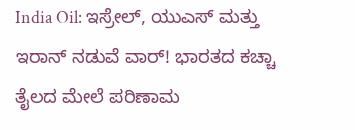India Oil: ಇಸ್ರೇಲ್, ಯುಎಸ್ ಮತ್ತು ಇರಾನ್ ನಡುವೆ ವಾರ್! ಭಾರತದ ಕಚ್ಚಾ ತೈಲದ ಮೇಲೆ ಪರಿಣಾಮ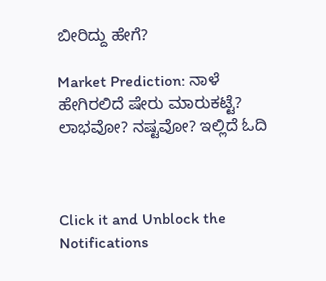ಬೀರಿದ್ದು ಹೇಗೆ?

Market Prediction: ನಾಳೆ ಹೇಗಿರಲಿದೆ ಷೇರು ಮಾರುಕಟ್ಟೆ? ಲಾಭವೋ? ನಷ್ಟವೋ? ಇಲ್ಲಿದೆ ಓದಿ



Click it and Unblock the Notifications